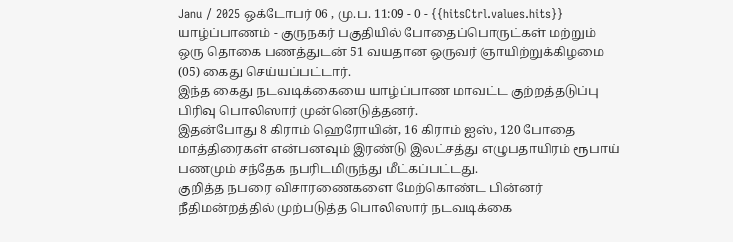Janu / 2025 ஒக்டோபர் 06 , மு.ப. 11:09 - 0 - {{hitsCtrl.values.hits}}
யாழ்ப்பாணம் - குருநகர் பகுதியில் போதைப்பொருட்கள் மற்றும் ஒரு தொகை பணத்துடன் 51 வயதான ஒருவர் ஞாயிற்றுக்கிழமை (05) கைது செய்யப்பட்டார்.
இந்த கைது நடவடிக்கையை யாழ்ப்பாண மாவட்ட குற்றத்தடுப்பு பிரிவு பொலிஸார் முன்னெடுத்தனர்.
இதன்போது 8 கிராம் ஹெரோயின், 16 கிராம் ஐஸ், 120 போதை மாத்திரைகள் என்பனவும் இரண்டு இலட்சத்து எழுபதாயிரம் ரூபாய் பணமும் சந்தேக நபரிடமிருந்து மீட்கப்பட்டது.
குறித்த நபரை விசாரணைகளை மேற்கொண்ட பின்னர் நீதிமன்றத்தில் முற்படுத்த பொலிஸார் நடவடிக்கை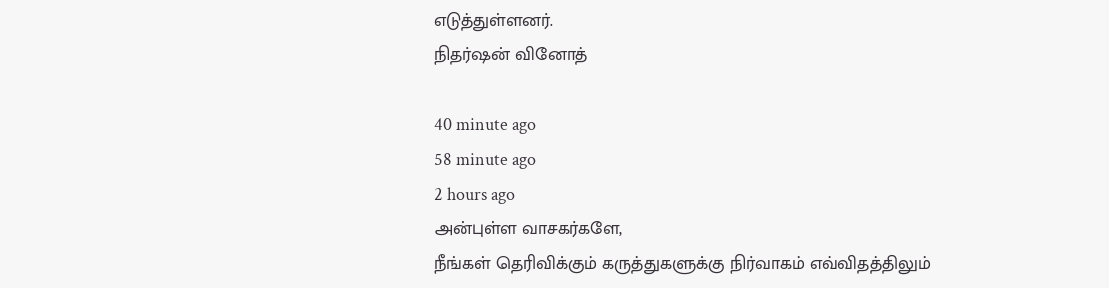எடுத்துள்ளனர்.
நிதர்ஷன் வினோத்

40 minute ago
58 minute ago
2 hours ago
அன்புள்ள வாசகர்களே,
நீங்கள் தெரிவிக்கும் கருத்துகளுக்கு நிர்வாகம் எவ்விதத்திலும்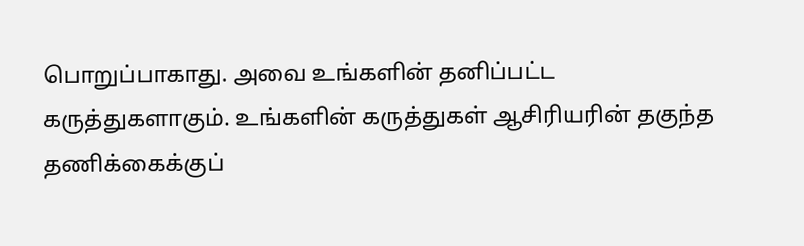பொறுப்பாகாது. அவை உங்களின் தனிப்பட்ட கருத்துகளாகும். உங்களின் கருத்துகள் ஆசிரியரின் தகுந்த தணிக்கைக்குப்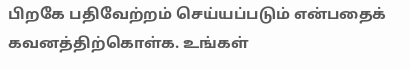பிறகே பதிவேற்றம் செய்யப்படும் என்பதைக் கவனத்திற்கொள்க. உங்கள்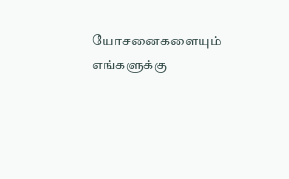யோசனைகளையும் எங்களுக்கு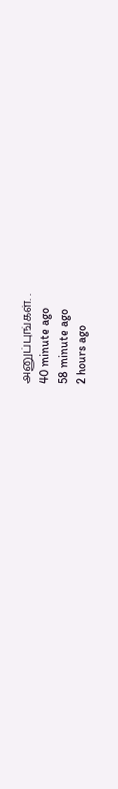அனுப்புங்கள். .
40 minute ago
58 minute ago
2 hours ago